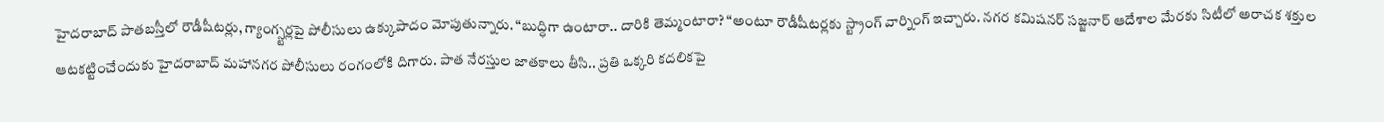హైదరాబాద్ పాతబస్తీలో రౌడీషీటర్లు, గ్యాంగ్స్టర్లపై పోలీసులు ఉక్కుపాదం మోపుతున్నారు. “బుద్ధిగా ఉంటారా.. దారికి తెమ్మంటారా? “అంటూ రౌడీషీటర్లకు స్ట్రాంగ్ వార్నింగ్ ఇచ్చారు. నగర కమిషనర్ సజ్జనార్ ఆదేశాల మేరకు సిటీలో అరాచక శక్తుల ఆటకట్టించేందుకు హైదరాబాద్ మహానగర పోలీసులు రంగంలోకి దిగారు. పాత నేరస్తుల జాతకాలు తీసి.. ప్రతి ఒక్కరి కదలికపై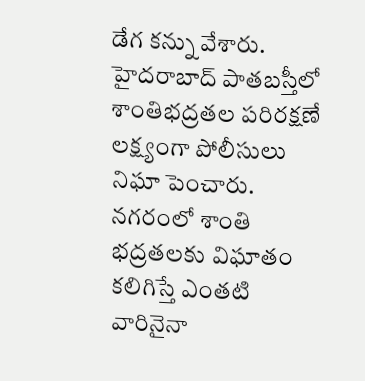డేగ కన్ను వేశారు.
హైదరాబాద్ పాతబస్తీలో శాంతిభద్రతల పరిరక్షణే లక్ష్యంగా పోలీసులు నిఘా పెంచారు. నగరంలో శాంతి భద్రతలకు విఘాతం కలిగిస్తే ఎంతటి వారినైనా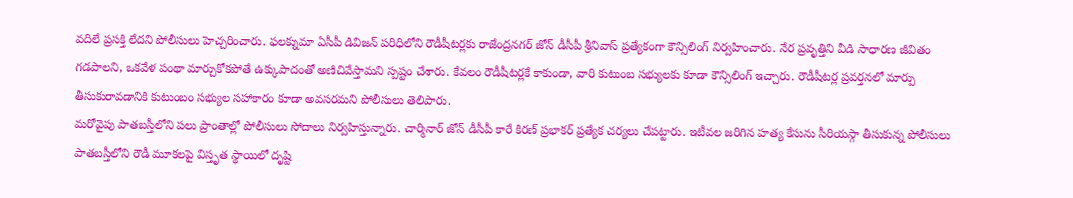వదిలే ప్రసక్తి లేదని పోలీసులు హెచ్చరించారు. ఫలక్నుమా ఏసీపీ డివిజన్ పరిధిలోని రౌడీషీటర్లకు రాజేంద్రనగర్ జోన్ డీసీపీ శ్రీనివాస్ ప్రత్యేకంగా కౌన్సిలింగ్ నిర్వహించారు. నేర ప్రవృత్తిని వీడి సాధారణ జీవితం గడపాలని, ఒకవేళ పంథా మార్చుకోకపోతే ఉక్కుపాదంతో అణిచివేస్తామని స్పష్టం చేశారు. కేవలం రౌడీషీటర్లకే కాకుండా, వారి కుటుంబ సభ్యులకు కూడా కౌన్సిలింగ్ ఇచ్చారు. రౌడీషీటర్ల ప్రవర్తనలో మార్పు తీసుకురావడానికి కుటుంబం సభ్యుల సహాకారం కూడా అవసరమని పోలీసులు తెలిపారు.
మరోవైపు పాతబస్తీలోని పలు ప్రాంతాల్లో పోలీసులు సోదాలు నిర్వహిస్తున్నారు. చార్మినార్ జోన్ డీసీపీ కారే కిరణ్ ప్రభాకర్ ప్రత్యేక చర్యలు చేపట్టారు. ఇటీవల జరిగిన హత్య కేసును సీరియస్గా తీసుకున్న పోలీసులు పాతబస్తీలోని రౌడీ మూకలపై విస్తృత స్థాయిలో దృష్టి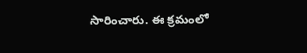సారించారు. ఈ క్రమంలో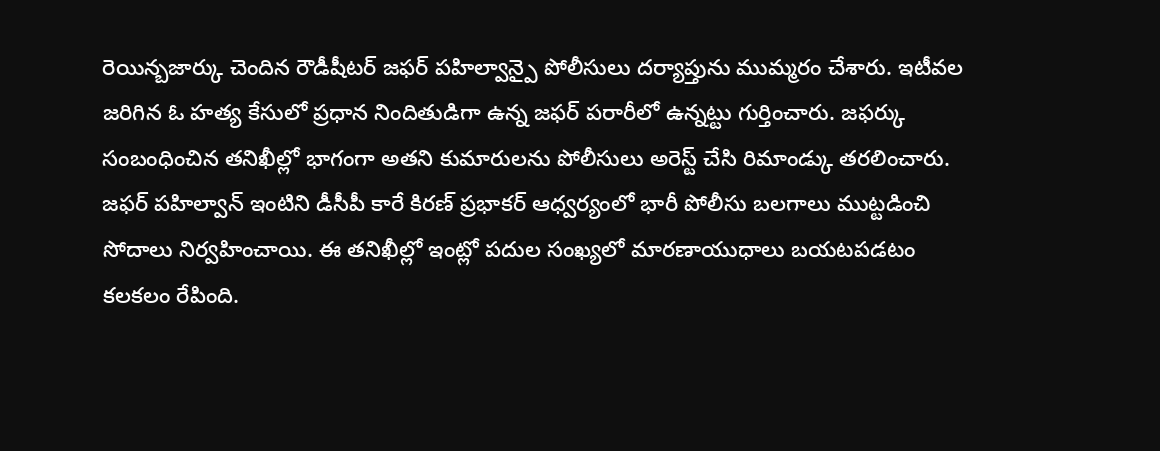రెయిన్బజార్కు చెందిన రౌడీషీటర్ జఫర్ పహిల్వాన్పై పోలీసులు దర్యాప్తును ముమ్మరం చేశారు. ఇటీవల జరిగిన ఓ హత్య కేసులో ప్రధాన నిందితుడిగా ఉన్న జఫర్ పరారీలో ఉన్నట్టు గుర్తించారు. జఫర్కు సంబంధించిన తనిఖీల్లో భాగంగా అతని కుమారులను పోలీసులు అరెస్ట్ చేసి రిమాండ్కు తరలించారు.
జఫర్ పహిల్వాన్ ఇంటిని డీసీపీ కారే కిరణ్ ప్రభాకర్ ఆధ్వర్యంలో భారీ పోలీసు బలగాలు ముట్టడించి సోదాలు నిర్వహించాయి. ఈ తనిఖీల్లో ఇంట్లో పదుల సంఖ్యలో మారణాయుధాలు బయటపడటం కలకలం రేపింది.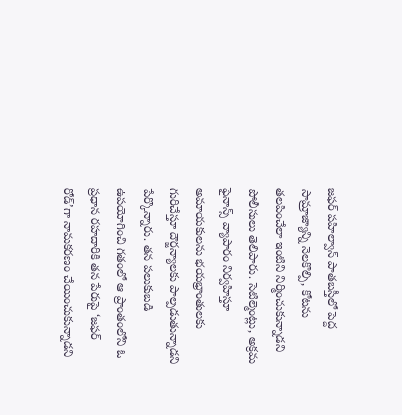జఫర్ పహిల్వాన్ పాతబస్తీలో పెద్ద సామ్రాజ్యాన్ని నెలకొల్పి, కోటను తలపించేలా ఇంటిని నిర్మించుకున్నాడని పోలీసులు తెలిపారు. సెటిల్మెంట్లు, అక్రమ ఫైనాన్స్ వ్యాపారం నిర్వహిస్తూ అమాయకులను భయభ్రాంతులకు గురిచేస్తూ దౌర్జన్యాలకు పాల్పడుతున్నాడని పేర్కొన్నారు. తన పలుకుబడి ఉపయోగించి గతంలో ఆ ప్రాంతంలోని ఓ ప్రధాన రహదారికి తన పేరుపై ‘జఫర్ రోడ్’గా నామకరణం చేయించుకున్నాడని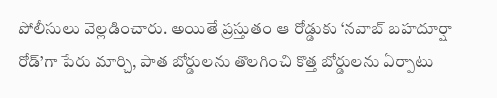పోలీసులు వెల్లడించారు. అయితే ప్రస్తుతం ఆ రోడ్డుకు ‘నవాబ్ బహదూర్షా రోడ్’గా పేరు మార్చి, పాత బోర్డులను తొలగించి కొత్త బోర్డులను ఏర్పాటు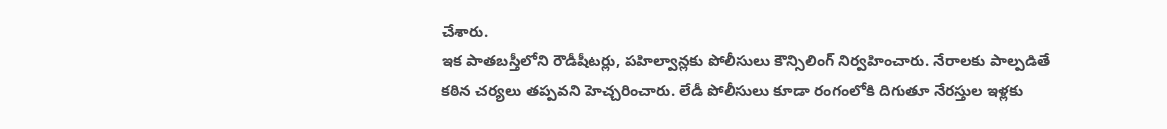చేశారు.
ఇక పాతబస్తీలోని రౌడీషీటర్లు, పహిల్వాన్లకు పోలీసులు కౌన్సిలింగ్ నిర్వహించారు. నేరాలకు పాల్పడితే కఠిన చర్యలు తప్పవని హెచ్చరించారు. లేడీ పోలీసులు కూడా రంగంలోకి దిగుతూ నేరస్తుల ఇళ్లకు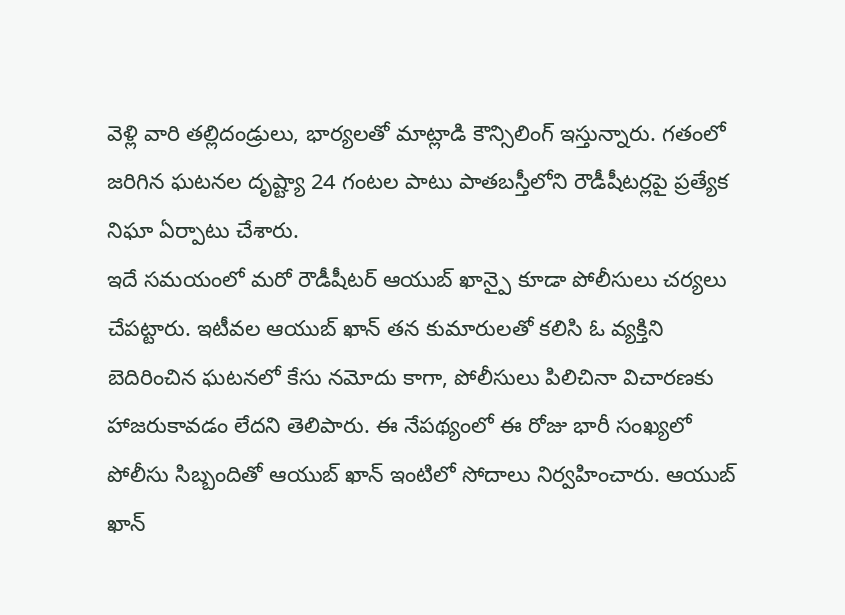వెళ్లి వారి తల్లిదండ్రులు, భార్యలతో మాట్లాడి కౌన్సిలింగ్ ఇస్తున్నారు. గతంలో జరిగిన ఘటనల దృష్ట్యా 24 గంటల పాటు పాతబస్తీలోని రౌడీషీటర్లపై ప్రత్యేక నిఘా ఏర్పాటు చేశారు.
ఇదే సమయంలో మరో రౌడీషీటర్ ఆయుబ్ ఖాన్పై కూడా పోలీసులు చర్యలు చేపట్టారు. ఇటీవల ఆయుబ్ ఖాన్ తన కుమారులతో కలిసి ఓ వ్యక్తిని బెదిరించిన ఘటనలో కేసు నమోదు కాగా, పోలీసులు పిలిచినా విచారణకు హాజరుకావడం లేదని తెలిపారు. ఈ నేపథ్యంలో ఈ రోజు భారీ సంఖ్యలో పోలీసు సిబ్బందితో ఆయుబ్ ఖాన్ ఇంటిలో సోదాలు నిర్వహించారు. ఆయుబ్ ఖాన్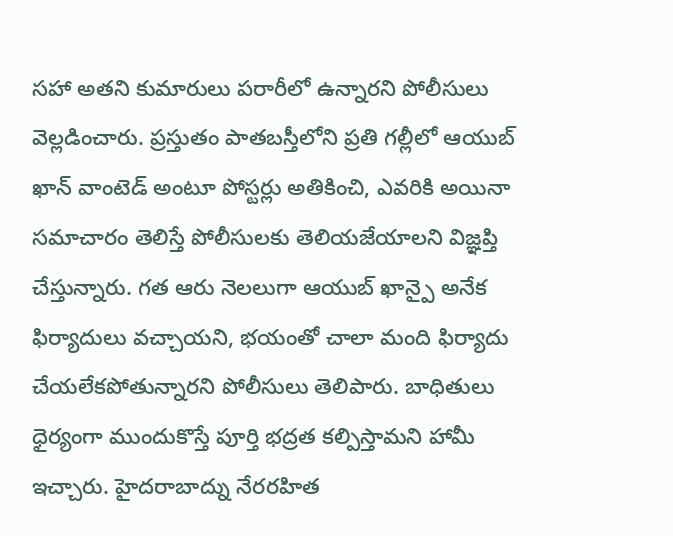సహా అతని కుమారులు పరారీలో ఉన్నారని పోలీసులు వెల్లడించారు. ప్రస్తుతం పాతబస్తీలోని ప్రతి గల్లీలో ఆయుబ్ ఖాన్ వాంటెడ్ అంటూ పోస్టర్లు అతికించి, ఎవరికి అయినా సమాచారం తెలిస్తే పోలీసులకు తెలియజేయాలని విజ్ఞప్తి చేస్తున్నారు. గత ఆరు నెలలుగా ఆయుబ్ ఖాన్పై అనేక ఫిర్యాదులు వచ్చాయని, భయంతో చాలా మంది ఫిర్యాదు చేయలేకపోతున్నారని పోలీసులు తెలిపారు. బాధితులు ధైర్యంగా ముందుకొస్తే పూర్తి భద్రత కల్పిస్తామని హామీ ఇచ్చారు. హైదరాబాద్ను నేరరహిత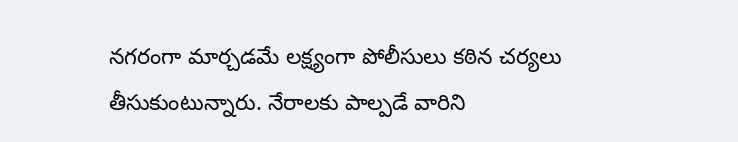నగరంగా మార్చడమే లక్ష్యంగా పోలీసులు కఠిన చర్యలు తీసుకుంటున్నారు. నేరాలకు పాల్పడే వారిని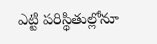ఎట్టి పరిస్థితుల్లోనూ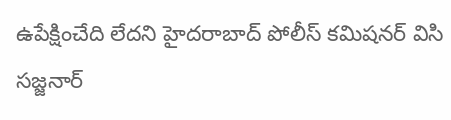ఉపేక్షించేది లేదని హైదరాబాద్ పోలీస్ కమిషనర్ విసి సజ్జనార్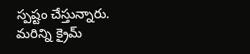స్పష్టం చేస్తున్నారు.
మరిన్ని క్రైమ్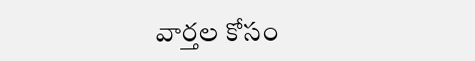వార్తల కోసం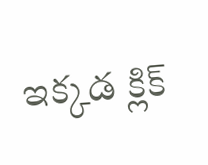ఇక్కడ క్లిక్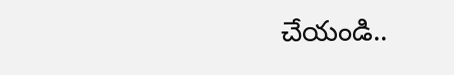చేయండి..